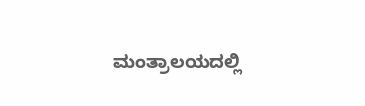ಮಂತ್ರಾಲಯದಲ್ಲಿ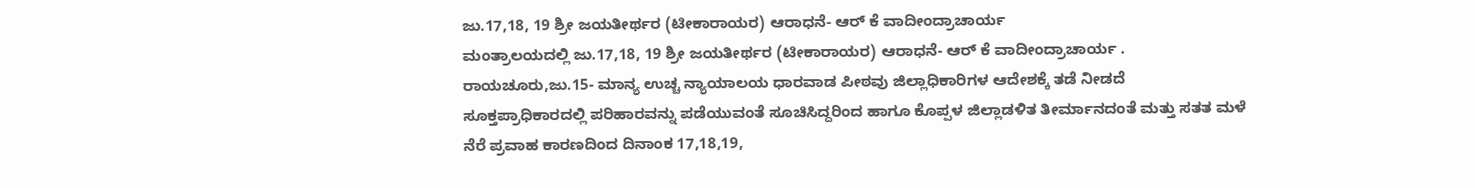ಜು.17,18, 19 ಶ್ರೀ ಜಯತೀರ್ಥರ (ಟೀಕಾರಾಯರ) ಆರಾಧನೆ- ಆರ್ ಕೆ ವಾದೀಂದ್ರಾಚಾರ್ಯ
ಮಂತ್ರಾಲಯದಲ್ಲಿ ಜು.17,18, 19 ಶ್ರೀ ಜಯತೀರ್ಥರ (ಟೀಕಾರಾಯರ) ಆರಾಧನೆ- ಆರ್ ಕೆ ವಾದೀಂದ್ರಾಚಾರ್ಯ .
ರಾಯಚೂರು,ಜು.15- ಮಾನ್ಯ ಉಚ್ಚ ನ್ಯಾಯಾಲಯ ಧಾರವಾಡ ಪೀಠವು ಜಿಲ್ಲಾಧಿಕಾರಿಗಳ ಆದೇಶಕ್ಕೆ ತಡೆ ನೀಡದೆ ಸೂಕ್ತಪ್ರಾಧಿಕಾರದಲ್ಲಿ ಪರಿಹಾರವನ್ನು ಪಡೆಯುವಂತೆ ಸೂಚಿಸಿದ್ದರಿಂದ ಹಾಗೂ ಕೊಪ್ಪಳ ಜಿಲ್ಲಾಡಳಿತ ತೀರ್ಮಾನದಂತೆ ಮತ್ತು ಸತತ ಮಳೆ ನೆರೆ ಪ್ರವಾಹ ಕಾರಣದಿಂದ ದಿನಾಂಕ 17,18,19,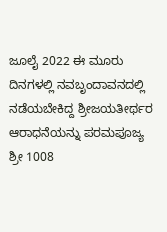ಜೂಲೈ 2022 ಈ ಮೂರು ದಿನಗಳಲ್ಲಿ ನವಬೃಂದಾವನದಲ್ಲಿ ನಡೆಯಬೇಕಿದ್ದ ಶ್ರೀಜಯತೀರ್ಥರ ಆರಾಧನೆಯನ್ನು ಪರಮಪೂಜ್ಯ ಶ್ರೀ 1008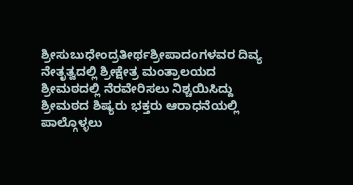ಶ್ರೀಸುಬುಧೇಂದ್ರತೀರ್ಥಶ್ರೀಪಾದಂಗಳವರ ದಿವ್ಯ ನೇತೃತ್ವದಲ್ಲಿ ಶ್ರೀಕ್ಷೇತ್ರ ಮಂತ್ರಾಲಯದ ಶ್ರೀಮಠದಲ್ಲಿ ನೆರವೇರಿಸಲು ನಿಶ್ಚಯಿಸಿದ್ದು ಶ್ರೀಮಠದ ಶಿಷ್ಯರು ಭಕ್ತರು ಆರಾಧನೆಯಲ್ಲಿ ಪಾಲ್ಗೊಳ್ಳಲು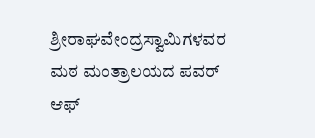ಶ್ರೀರಾಘವೇಂದ್ರಸ್ವಾಮಿಗಳವರ ಮಠ ಮಂತ್ರಾಲಯದ ಪವರ್ ಆಫ್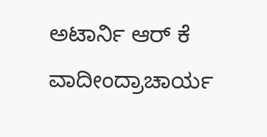ಅಟಾರ್ನಿ ಆರ್ ಕೆ ವಾದೀಂದ್ರಾಚಾರ್ಯ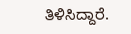ತಿಳಿಸಿದ್ದಾರೆ.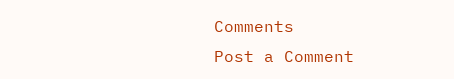Comments
Post a Comment